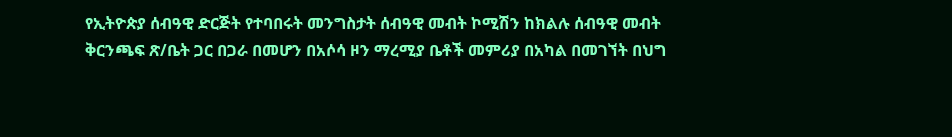የኢትዮጵያ ሰብዓዊ ድርጅት የተባበሩት መንግስታት ሰብዓዊ መብት ኮሚሽን ከክልሉ ሰብዓዊ መብት ቅርንጫፍ ጽ/ቤት ጋር በጋራ በመሆን በአሶሳ ዞን ማረሚያ ቤቶች መምሪያ በአካል በመገኘት በህግ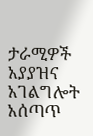ታራሚዎች አያያዝና አገልግሎት አሰጣጥ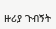ዙሪያ ጉብኝት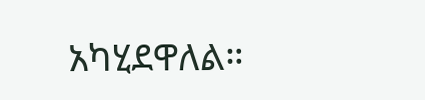አካሂደዋለል።